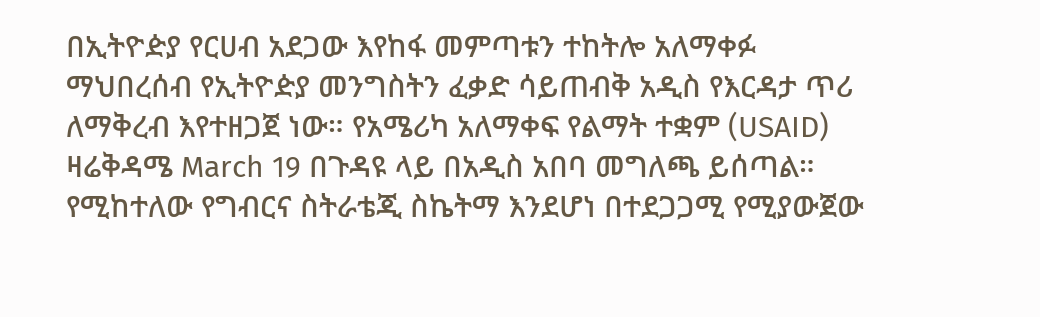በኢትዮዽያ የርሀብ አደጋው እየከፋ መምጣቱን ተከትሎ አለማቀፉ ማህበረሰብ የኢትዮዽያ መንግስትን ፈቃድ ሳይጠብቅ አዲስ የእርዳታ ጥሪ ለማቅረብ እየተዘጋጀ ነው። የአሜሪካ አለማቀፍ የልማት ተቋም (USAID) ዛሬቅዳሜ March 19 በጉዳዩ ላይ በአዲስ አበባ መግለጫ ይሰጣል። የሚከተለው የግብርና ስትራቴጂ ስኬትማ እንደሆነ በተደጋጋሚ የሚያውጀው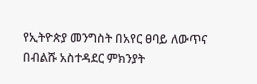የኢትዮጵያ መንግስት በአየር ፀባይ ለውጥና በብልሹ አስተዳደር ምክንያት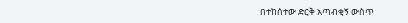በተከሰተው ድርቅ አጣብቂኝ ውስጥ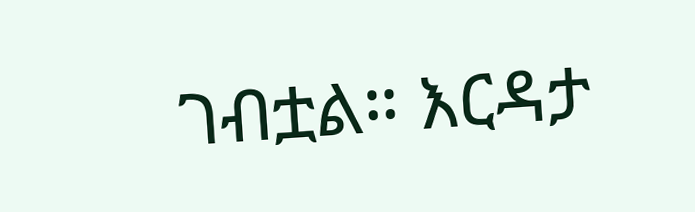ገብቷል። እርዳታ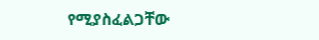የሚያስፈልጋቸው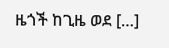ዜጎች ከጊዜ ወደ […]